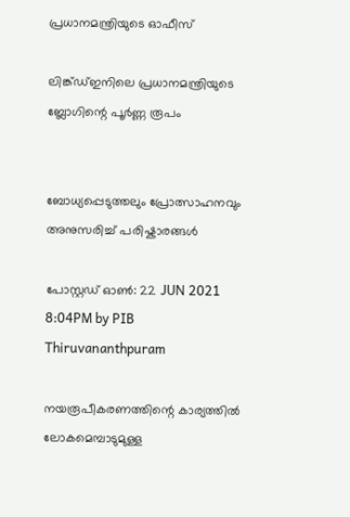പ്രധാനമന്ത്രിയുടെ ഓഫീസ്‌

ലിങ്ക്ഡ്ഇനിലെ പ്രധാനമന്ത്രിയുടെ ബ്ലോഗിന്റെ പൂർണ്ണ രൂപം


ബോധ്യപ്പെടുത്തലും പ്രോത്സാഹനവും അനുസരിച്ച് പരിഷ്കാരങ്ങൾ

പോസ്റ്റഡ് ഓണ്‍: 22 JUN 2021 8:04PM by PIB Thiruvananthpuram

നയരൂപീകരണത്തിന്റെ കാര്യത്തില്‍ ലോകമെമ്പാടുമുള്ള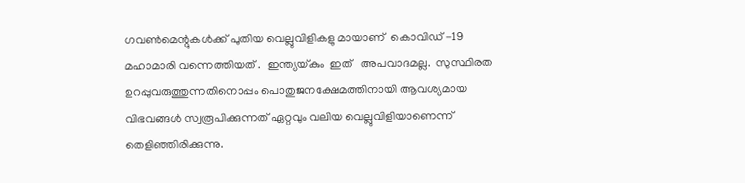ഗവണ്‍മെന്റുകള്‍ക്ക് പുതിയ വെല്ലുവിളികളു മായാണ്  കൊവിഡ് -19 മഹാമാരി വന്നെത്തിയത് .  ഇന്ത്യയ്കും  ഇത്   അപവാദമല്ല.  സുസ്ഥിരത ഉറപ്പുവരുത്തുന്നതിനൊപ്പം പൊതുജനക്ഷേമത്തിനായി ആവശ്യമായ വിഭവങ്ങള്‍ സ്വരൂപിക്കുന്നത് ഏറ്റവും വലിയ വെല്ലുവിളിയാണെന്ന് തെളിഞ്ഞിരിക്കുന്നു.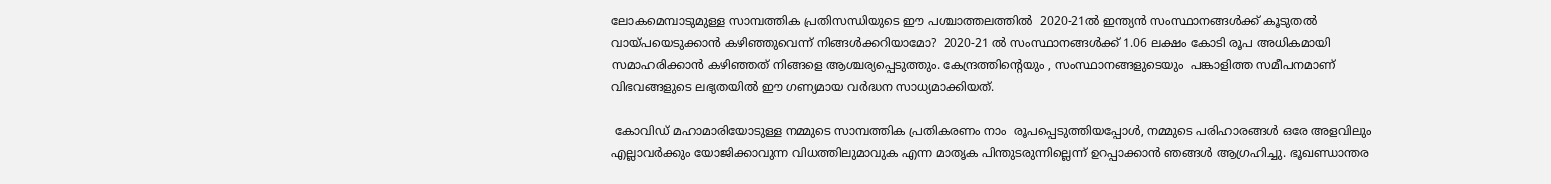ലോകമെമ്പാടുമുള്ള സാമ്പത്തിക പ്രതിസന്ധിയുടെ ഈ പശ്ചാത്തലത്തിൽ  2020-21ല്‍ ഇന്ത്യന്‍ സംസ്ഥാനങ്ങള്‍ക്ക് കൂടുതല്‍ വായ്പയെടുക്കാന്‍ കഴിഞ്ഞുവെന്ന് നിങ്ങള്‍ക്കറിയാമോ?  2020-21 ല്‍ സംസ്ഥാനങ്ങള്‍ക്ക് 1.06 ലക്ഷം കോടി രൂപ അധികമായി സമാഹരിക്കാന്‍ കഴിഞ്ഞത് നിങ്ങളെ ആശ്ചര്യപ്പെടുത്തും. കേന്ദ്രത്തിന്റെയും , സംസ്ഥാനങ്ങളുടെയും  പങ്കാളിത്ത സമീപനമാണ് വിഭവങ്ങളുടെ ലഭ്യതയില്‍ ഈ ഗണ്യമായ വര്‍ദ്ധന സാധ്യമാക്കിയത്.

 കോവിഡ് മഹാമാരിയോടുള്ള നമ്മുടെ സാമ്പത്തിക പ്രതികരണം നാം  രൂപപ്പെടുത്തിയപ്പോള്‍, നമ്മുടെ പരിഹാരങ്ങള്‍ ഒരേ അളവിലും  എല്ലാവര്‍ക്കും യോജിക്കാവുന്ന വിധത്തിലുമാവുക എന്ന മാതൃക പിന്തുടരുന്നില്ലെന്ന് ഉറപ്പാക്കാന്‍ ഞങ്ങള്‍ ആഗ്രഹിച്ചു. ഭൂഖണ്ഡാന്തര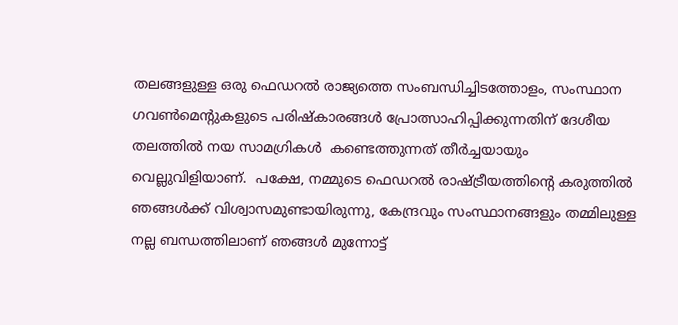തലങ്ങളുള്ള ഒരു ഫെഡറല്‍ രാജ്യത്തെ സംബന്ധിച്ചിടത്തോളം, സംസ്ഥാന ഗവണ്‍മെന്റുകളുടെ പരിഷ്‌കാരങ്ങള്‍ പ്രോത്സാഹിപ്പിക്കുന്നതിന് ദേശീയ തലത്തില്‍ നയ സാമഗ്രികൾ  കണ്ടെത്തുന്നത് തീര്‍ച്ചയായും വെല്ലുവിളിയാണ്.  പക്ഷേ, നമ്മുടെ ഫെഡറല്‍ രാഷ്ട്രീയത്തിന്റെ കരുത്തില്‍ ഞങ്ങള്‍ക്ക് വിശ്വാസമുണ്ടായിരുന്നു, കേന്ദ്രവും സംസ്ഥാനങ്ങളും തമ്മിലുള്ള നല്ല ബന്ധത്തിലാണ് ഞങ്ങള്‍ മുന്നോട്ട്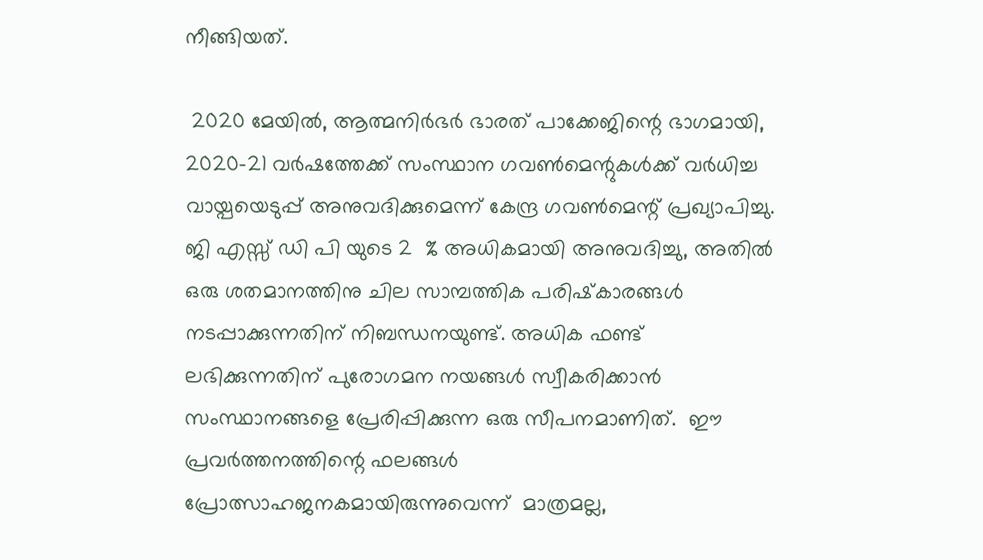നീങ്ങിയത്.

 2020 മേയില്‍, ആത്മനിര്‍ഭര്‍ ഭാരത് പാക്കേജിന്റെ ഭാഗമായി, 2020-21 വര്‍ഷത്തേക്ക് സംസ്ഥാന ഗവണ്‍മെന്റുകള്‍ക്ക് വർധിച്ച  വായ്പയെടുപ്പ് അനുവദിക്കുമെന്ന് കേന്ദ്ര ഗവണ്‍മെന്റ് പ്രഖ്യാപിച്ചു. ജി എസ്സ് ഡി പി യുടെ 2  % അധികമായി അനുവദിച്ചു, അതില്‍ ഒരു ശതമാനത്തിനു ചില സാമ്പത്തിക പരിഷ്‌കാരങ്ങള്‍ നടപ്പാക്കുന്നതിന് നിബന്ധനയുണ്ട്. അധിക ഫണ്ട് ലഭിക്കുന്നതിന് പുരോഗമന നയങ്ങള്‍ സ്വീകരിക്കാന്‍ സംസ്ഥാനങ്ങളെ പ്രേരിപ്പിക്കുന്ന ഒരു സീപനമാണിത്.  ഈ പ്രവര്‍ത്തനത്തിന്റെ ഫലങ്ങള്‍ പ്രോത്സാഹജനകമായിരുന്നുവെന്ന്  മാത്രമല്ല,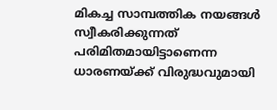മികച്ച സാമ്പത്തിക നയങ്ങള്‍ സ്വീകരിക്കുന്നത് പരിമിതമായിട്ടാണെന്ന  ധാരണയ്ക്ക് വിരുദ്ധവുമായി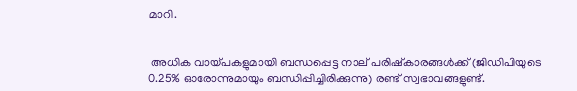മാറി.


 അധിക വായ്പകളുമായി ബന്ധപ്പെട്ട നാല് പരിഷ്‌കാരങ്ങള്‍ക്ക് (ജിഡിപിയുടെ 0.25% ഓരോന്നുമായും ബന്ധിപ്പിച്ചിരിക്കുന്നു) രണ്ട് സ്വഭാവങ്ങളുണ്ട്.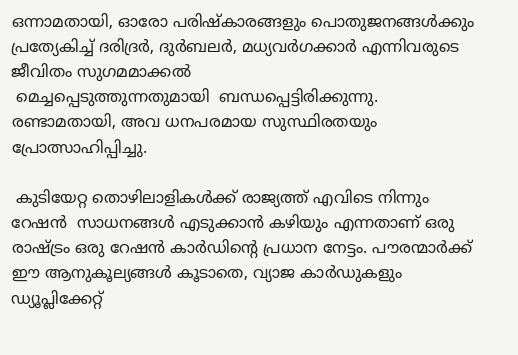ഒന്നാമതായി, ഓരോ പരിഷ്‌കാരങ്ങളും പൊതുജനങ്ങള്‍ക്കും പ്രത്യേകിച്ച് ദരിദ്രര്‍, ദുര്‍ബലര്‍, മധ്യവര്‍ഗക്കാര്‍ എന്നിവരുടെ  ജീവിതം സുഗമമാക്കൽ
 മെച്ചപ്പെടുത്തുന്നതുമായി  ബന്ധപ്പെട്ടിരിക്കുന്നു.  രണ്ടാമതായി, അവ ധനപരമായ സുസ്ഥിരതയും പ്രോത്സാഹിപ്പിച്ചു.

 കുടിയേറ്റ തൊഴിലാളികള്‍ക്ക് രാജ്യത്ത് എവിടെ നിന്നും  റേഷന്‍  സാധനങ്ങൾ എടുക്കാന്‍ കഴിയും എന്നതാണ് ഒരു രാഷ്ട്രം ഒരു റേഷന്‍ കാര്‍ഡിന്റെ പ്രധാന നേട്ടം. പൗരന്മാര്‍ക്ക് ഈ ആനുകൂല്യങ്ങള്‍ കൂടാതെ, വ്യാജ കാര്‍ഡുകളും ഡ്യൂപ്ലിക്കേറ്റ്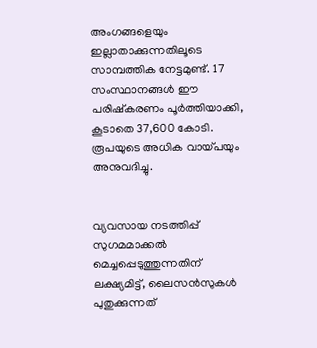അംഗങ്ങളെയും ഇല്ലാതാക്കുന്നതിലൂടെ സാമ്പത്തിക നേട്ടമുണ്ട്. 17 സംസ്ഥാനങ്ങള്‍ ഈ പരിഷ്‌കരണം പൂര്‍ത്തിയാക്കി, കൂടാതെ 37,600 കോടി. രൂപയുടെ അധിക വായ്പയും അനുവദിച്ചു.


വ്യവസായ നടത്തിപ്പ് സുഗമമാക്കൽ  മെച്ചപ്പെടുത്തുന്നതിന് ലക്ഷ്യമിട്ട്, ലൈസന്‍സുകള്‍ പുതുക്കുന്നത്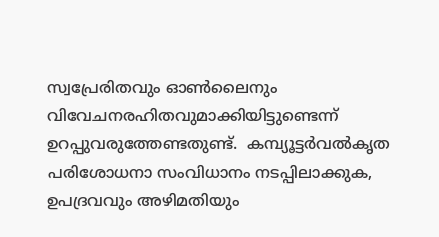സ്വപ്രേരിതവും ഓണ്‍ലൈനും വിവേചനരഹിതവുമാക്കിയിട്ടുണ്ടെന്ന് ഉറപ്പുവരുത്തേണ്ടതുണ്ട്.  കമ്പ്യൂട്ടര്‍വല്‍കൃത പരിശോധനാ സംവിധാനം നടപ്പിലാക്കുക, ഉപദ്രവവും അഴിമതിയും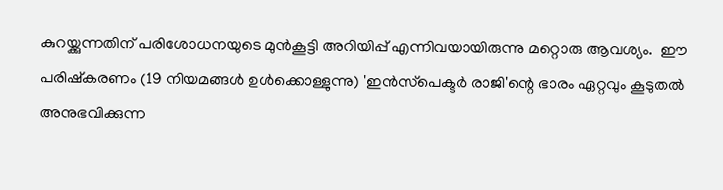കുറയ്ക്കുന്നതിന് പരിശോധനയുടെ മുന്‍കൂട്ടി അറിയിപ്പ് എന്നിവയായിരുന്നു മറ്റൊരു ആവശ്യം.  ഈ പരിഷ്‌കരണം (19 നിയമങ്ങള്‍ ഉള്‍ക്കൊള്ളുന്നു) 'ഇന്‍സ്‌പെക്ടര്‍ രാജി'ന്റെ ഭാരം ഏറ്റവും കൂടുതല്‍ അനുഭവിക്കുന്ന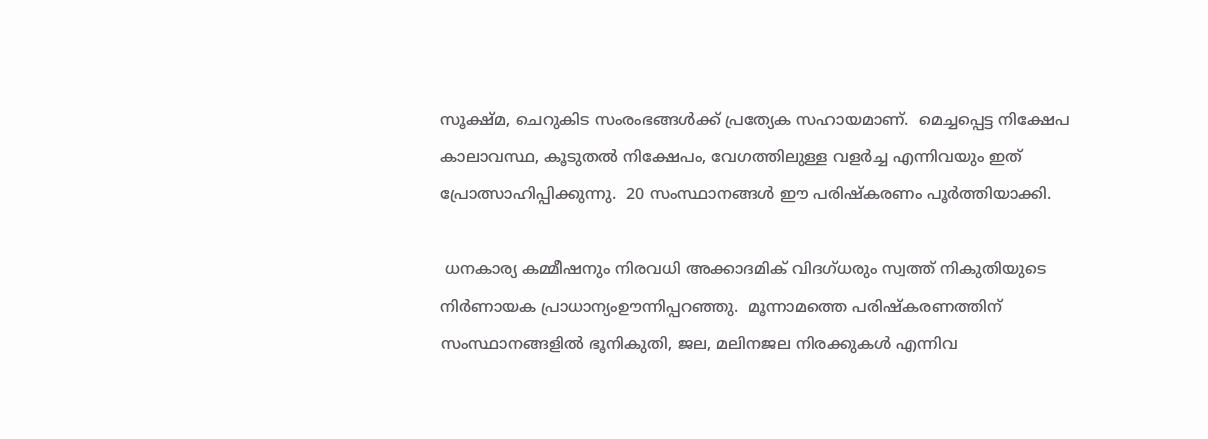സൂക്ഷ്മ, ചെറുകിട സംരംഭങ്ങള്‍ക്ക് പ്രത്യേക സഹായമാണ്.  മെച്ചപ്പെട്ട നിക്ഷേപ കാലാവസ്ഥ, കൂടുതല്‍ നിക്ഷേപം, വേഗത്തിലുള്ള വളര്‍ച്ച എന്നിവയും ഇത് പ്രോത്സാഹിപ്പിക്കുന്നു.  20 സംസ്ഥാനങ്ങള്‍ ഈ പരിഷ്‌കരണം പൂര്‍ത്തിയാക്കി.

 ധനകാര്യ കമ്മീഷനും നിരവധി അക്കാദമിക് വിദഗ്ധരും സ്വത്ത്‌ നികുതിയുടെ നിര്‍ണായക പ്രാധാന്യംഊന്നിപ്പറഞ്ഞു.  മൂന്നാമത്തെ പരിഷ്‌കരണത്തിന് സംസ്ഥാനങ്ങളില്‍ ഭൂനികുതി, ജല, മലിനജല നിരക്കുകള്‍ എന്നിവ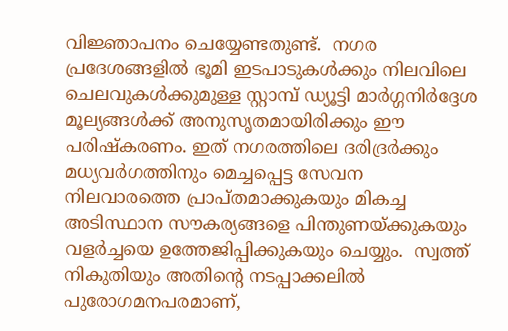വിജ്ഞാപനം ചെയ്യേണ്ടതുണ്ട്.  നഗര പ്രദേശങ്ങളില്‍ ഭൂമി ഇടപാടുകള്‍ക്കും നിലവിലെ ചെലവുകള്‍ക്കുമുള്ള സ്റ്റാമ്പ് ഡ്യൂട്ടി മാര്‍ഗ്ഗനിര്‍ദ്ദേശ മൂല്യങ്ങള്‍ക്ക് അനുസൃതമായിരിക്കും ഈ പരിഷ്‌കരണം. ഇത് നഗരത്തിലെ ദരിദ്രര്‍ക്കും മധ്യവര്‍ഗത്തിനും മെച്ചപ്പെട്ട സേവന നിലവാരത്തെ പ്രാപ്തമാക്കുകയും മികച്ച അടിസ്ഥാന സൗകര്യങ്ങളെ പിന്തുണയ്ക്കുകയും വളര്‍ച്ചയെ ഉത്തേജിപ്പിക്കുകയും ചെയ്യും.  സ്വത്ത്‌ നികുതിയും അതിന്റെ നടപ്പാക്കലിൽ  പുരോഗമനപരമാണ്,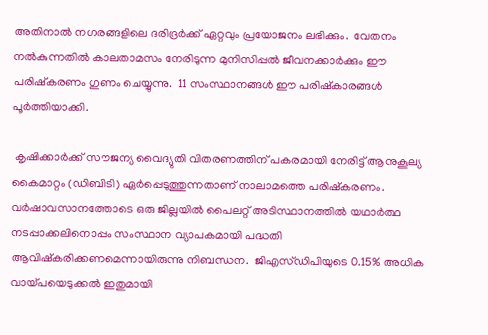അതിനാല്‍ നഗരങ്ങളിലെ ദരിദ്രര്‍ക്ക് ഏറ്റവും പ്രയോജനം ലഭിക്കും.  വേതനം നല്‍കുന്നതില്‍ കാലതാമസം നേരിടുന്ന മുനിസിപ്പല്‍ ജീവനക്കാര്‍ക്കും ഈ പരിഷ്‌കരണം ഗുണം ചെയ്യുന്നു.  11 സംസ്ഥാനങ്ങള്‍ ഈ പരിഷ്‌കാരങ്ങള്‍ പൂര്‍ത്തിയാക്കി.

 കൃഷിക്കാര്‍ക്ക് സൗജന്യ വൈദ്യുതി വിതരണത്തിന് പകരമായി നേരിട്ട് ആനുകൂല്യ കൈമാറ്റം (ഡിബിടി) ഏര്‍പ്പെടുത്തുന്നതാണ് നാലാമത്തെ പരിഷ്‌കരണം.  വര്‍ഷാവസാനത്തോടെ ഒരു ജില്ലയില്‍ പൈലറ്റ് അടിസ്ഥാനത്തില്‍ യഥാര്‍ത്ഥ നടപ്പാക്കലിനൊപ്പം സംസ്ഥാന വ്യാപകമായി പദ്ധതി ആവിഷ്‌കരിക്കണമെന്നായിരുന്നു നിബന്ധന.  ജിഎസ്ഡിപിയുടെ 0.15% അധിക വായ്പയെടുക്കല്‍ ഇതുമായി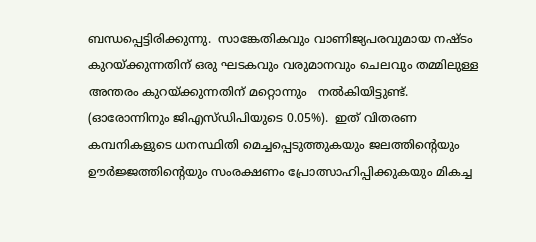ബന്ധപ്പെട്ടിരിക്കുന്നു.  സാങ്കേതികവും വാണിജ്യപരവുമായ നഷ്ടം കുറയ്ക്കുന്നതിന് ഒരു ഘടകവും വരുമാനവും ചെലവും തമ്മിലുള്ള അന്തരം കുറയ്ക്കുന്നതിന് മറ്റൊന്നും   നല്‍കിയിട്ടുണ്ട്.  (ഓരോന്നിനും ജിഎസ്ഡിപിയുടെ 0.05%).  ഇത് വിതരണ കമ്പനികളുടെ ധനസ്ഥിതി മെച്ചപ്പെടുത്തുകയും ജലത്തിന്റെയും ഊര്‍ജ്ജത്തിന്റെയും സംരക്ഷണം പ്രോത്സാഹിപ്പിക്കുകയും മികച്ച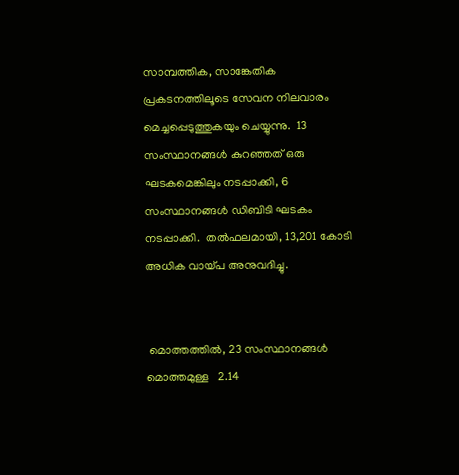സാമ്പത്തിക, സാങ്കേതിക പ്രകടനത്തിലൂടെ സേവന നിലവാരം മെച്ചപ്പെടുത്തുകയും ചെയ്യുന്നു.  13 സംസ്ഥാനങ്ങള്‍ കുറഞ്ഞത് ഒരു ഘടകമെങ്കിലും നടപ്പാക്കി, 6 സംസ്ഥാനങ്ങള്‍ ഡിബിടി ഘടകം നടപ്പാക്കി.  തല്‍ഫലമായി, 13,201 കോടി അധിക വായ്പ അനുവദിച്ചു.


 മൊത്തത്തില്‍, 23 സംസ്ഥാനങ്ങൾ  മൊത്തമുള്ള   2.14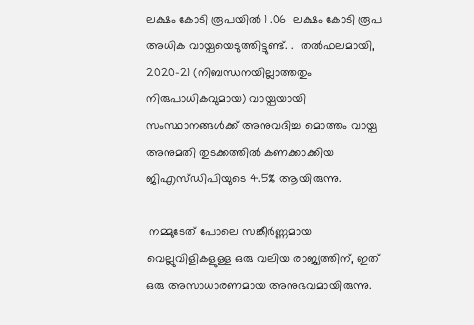ലക്ഷം കോടി രൂപയിൽ 1 .06  ലക്ഷം കോടി രൂപ അധിക വായ്പയെടുത്തിട്ടുണ്ട്. .  തല്‍ഫലമായി, 2020-21 (നിബന്ധനയില്ലാത്തതും നിരുപാധികവുമായ) വായ്പയായി സംസ്ഥാനങ്ങള്‍ക്ക് അനുവദിച്ച മൊത്തം വായ്പ അനുമതി തുടക്കത്തില്‍ കണക്കാക്കിയ ജിഎസ്ഡിപിയുടെ 4.5% ആയിരുന്നു.

 നമ്മുടേത് പോലെ സങ്കീര്‍ണ്ണമായ വെല്ലുവിളികളുള്ള ഒരു വലിയ രാജ്യത്തിന്, ഇത് ഒരു അസാധാരണമായ അനുഭവമായിരുന്നു.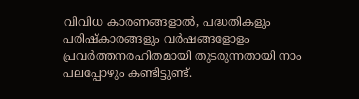വിവിധ കാരണങ്ങളാല്‍, പദ്ധതികളും പരിഷ്‌കാരങ്ങളും വര്‍ഷങ്ങളോളം പ്രവര്‍ത്തനരഹിതമായി തുടരുന്നതായി നാം പലപ്പോഴും കണ്ടിട്ടുണ്ട്.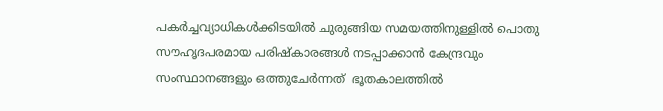പകര്‍ച്ചവ്യാധികള്‍ക്കിടയില്‍ ചുരുങ്ങിയ സമയത്തിനുള്ളില്‍ പൊതു സൗഹൃദപരമായ പരിഷ്‌കാരങ്ങള്‍ നടപ്പാക്കാന്‍ കേന്ദ്രവും സംസ്ഥാനങ്ങളും ഒത്തുചേര്‍ന്നത്  ഭൂതകാലത്തില്‍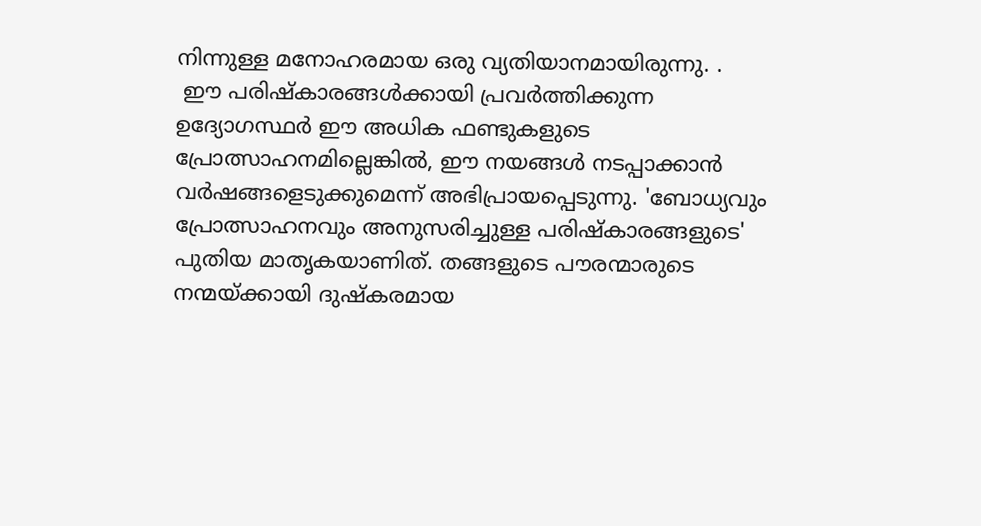നിന്നുള്ള മനോഹരമായ ഒരു വ്യതിയാനമായിരുന്നു. .
 ഈ പരിഷ്‌കാരങ്ങള്‍ക്കായി പ്രവര്‍ത്തിക്കുന്ന ഉദ്യോഗസ്ഥര്‍ ഈ അധിക ഫണ്ടുകളുടെ പ്രോത്സാഹനമില്ലെങ്കില്‍, ഈ നയങ്ങള്‍ നടപ്പാക്കാന്‍ വര്‍ഷങ്ങളെടുക്കുമെന്ന് അഭിപ്രായപ്പെടുന്നു. 'ബോധ്യവും പ്രോത്സാഹനവും അനുസരിച്ചുള്ള പരിഷ്‌കാരങ്ങളുടെ' പുതിയ മാതൃകയാണിത്. തങ്ങളുടെ പൗരന്മാരുടെ നന്മയ്ക്കായി ദുഷ്‌കരമായ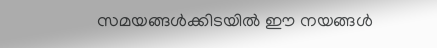സമയങ്ങള്‍ക്കിടയില്‍ ഈ നയങ്ങള്‍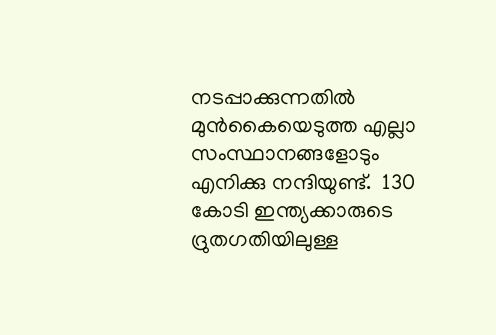നടപ്പാക്കുന്നതില്‍ മുന്‍കൈയെടുത്ത എല്ലാ സംസ്ഥാനങ്ങളോടും എനിക്കു നന്ദിയുണ്ട്.  130 കോടി ഇന്ത്യക്കാരുടെ ദ്രുതഗതിയിലുള്ള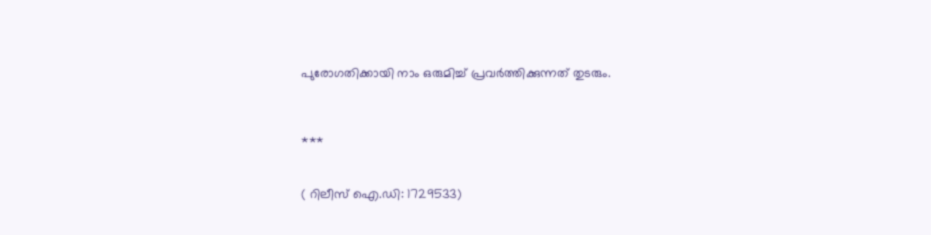പുരോഗതിക്കായി നാം ഒരുമിച്ച് പ്രവര്‍ത്തിക്കുന്നത് തുടരും.



***


( റിലീസ് ഐ.ഡി: 1729533)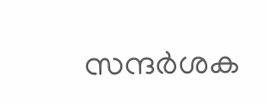സന്ദര്‍ശക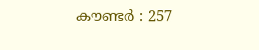കൗണ്ടര്‍ : 257